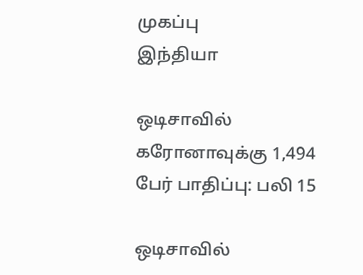முகப்பு
இந்தியா

ஒடிசாவில் கரோனாவுக்கு 1,494 பேர் பாதிப்பு: பலி 15

ஒடிசாவில்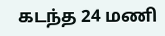கடந்த 24 மணி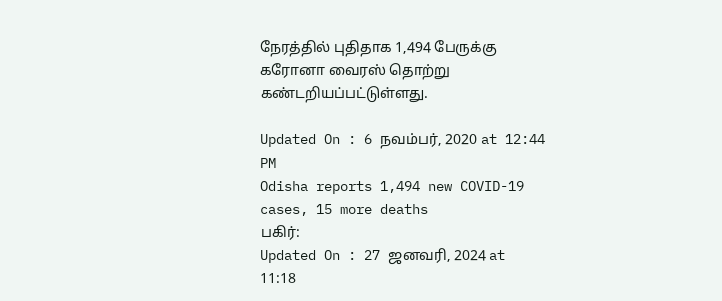நேரத்தில் புதிதாக 1,494 பேருக்கு கரோனா வைரஸ் தொற்று கண்டறியப்பட்டுள்ளது.

Updated On : 6 நவம்பர், 2020 at 12:44 PM
Odisha reports 1,494 new COVID-19 cases, 15 more deaths
பகிர்:
Updated On : 27 ஜனவரி, 2024 at 11:18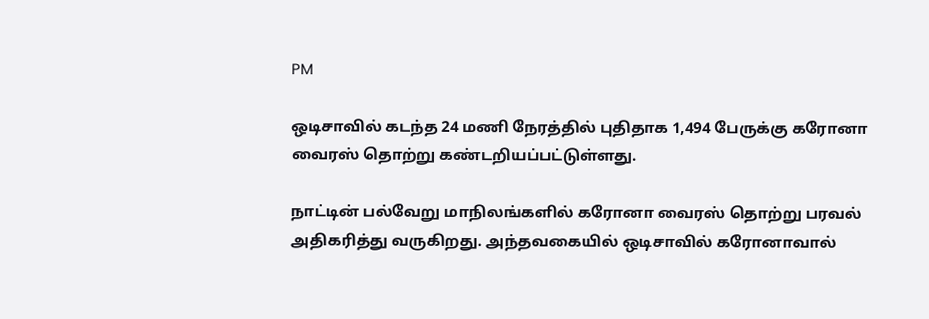PM

ஒடிசாவில் கடந்த 24 மணி நேரத்தில் புதிதாக 1,494 பேருக்கு கரோனா வைரஸ் தொற்று கண்டறியப்பட்டுள்ளது.

நாட்டின் பல்வேறு மாநிலங்களில் கரோனா வைரஸ் தொற்று பரவல் அதிகரித்து வருகிறது. அந்தவகையில் ஒடிசாவில் கரோனாவால்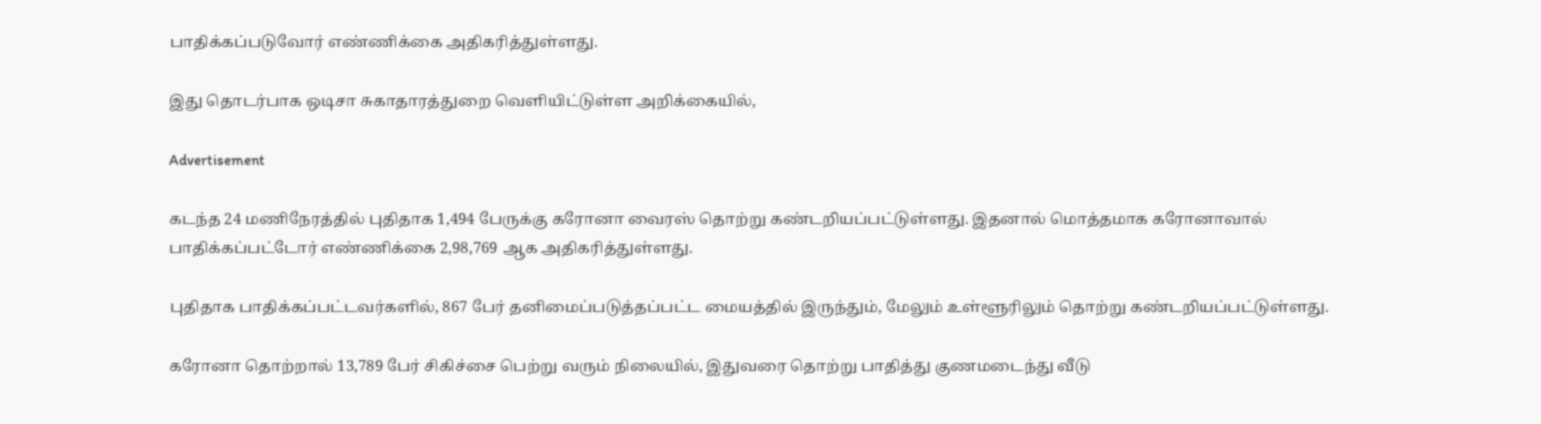பாதிக்கப்படுவோர் எண்ணிக்கை அதிகரித்துள்ளது.

இது தொடர்பாக ஒடிசா சுகாதாரத்துறை வெளியிட்டுள்ள அறிக்கையில்,

Advertisement

கடந்த 24 மணிநேரத்தில் புதிதாக 1,494 பேருக்கு கரோனா வைரஸ் தொற்று கண்டறியப்பட்டுள்ளது. இதனால் மொத்தமாக கரோனாவால் பாதிக்கப்பட்டோர் எண்ணிக்கை 2,98,769 ஆக அதிகரித்துள்ளது.

புதிதாக பாதிக்கப்பட்டவர்களில், 867 பேர் தனிமைப்படுத்தப்பட்ட மையத்தில் இருந்தும், மேலும் உள்ளூரிலும் தொற்று கண்டறியப்பட்டுள்ளது.

கரோனா தொற்றால் 13,789 பேர் சிகிச்சை பெற்று வரும் நிலையில், இதுவரை தொற்று பாதித்து குணமடைந்து வீடு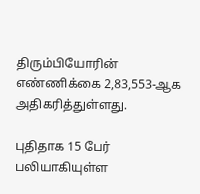திரும்பியோரின் எண்ணிக்கை 2,83,553-ஆக அதிகரித்துள்ளது.

புதிதாக 15 பேர் பலியாகியுள்ள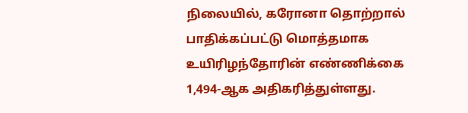நிலையில், கரோனா தொற்றால் பாதிக்கப்பட்டு மொத்தமாக உயிரிழந்தோரின் எண்ணிக்கை 1,494-ஆக அதிகரித்துள்ளது.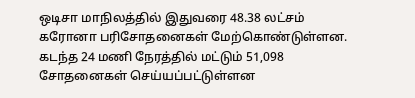ஒடிசா மாநிலத்தில் இதுவரை 48.38 லட்சம் கரோனா பரிசோதனைகள் மேற்கொண்டுள்ளன. கடந்த 24 மணி நேரத்தில் மட்டும் 51,098 சோதனைகள் செய்யப்பட்டுள்ளன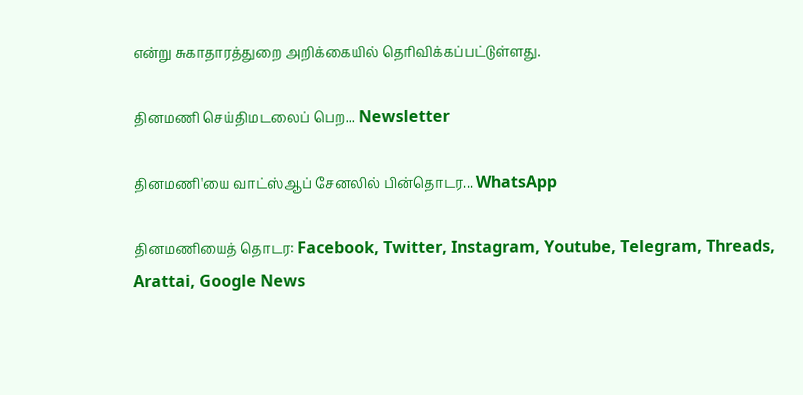என்று சுகாதாரத்துறை அறிக்கையில் தெரிவிக்கப்பட்டுள்ளது.

தினமணி செய்திமடலைப் பெற... Newsletter

தினமணி'யை வாட்ஸ்ஆப் சேனலில் பின்தொடர... WhatsApp

தினமணியைத் தொடர: Facebook, Twitter, Instagram, Youtube, Telegram, Threads, Arattai, Google News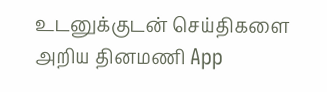உடனுக்குடன் செய்திகளை அறிய தினமணி App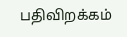பதிவிறக்கம்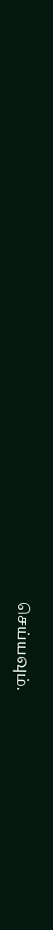செய்யவும்.